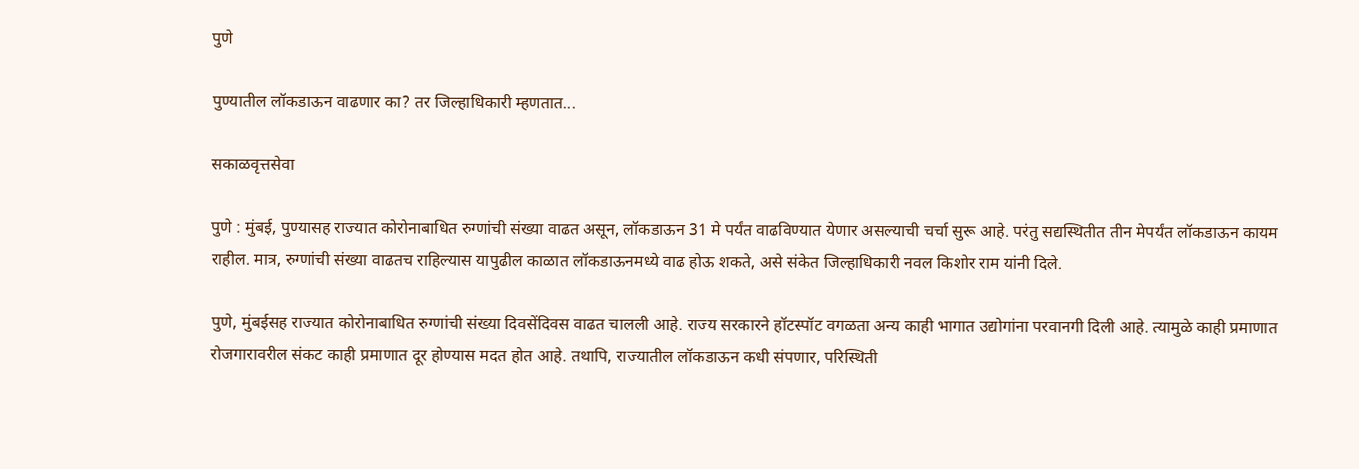पुणे

पुण्यातील लॉकडाऊन वाढणार का? तर जिल्हाधिकारी म्हणतात...

सकाळवृत्तसेवा

पुणे : मुंबई, पुण्यासह राज्यात कोरोनाबाधित रुग्णांची संख्या वाढत असून, लॉकडाऊन 31 मे पर्यंत वाढविण्यात येणार असल्याची चर्चा सुरू आहे. परंतु सद्यस्थितीत तीन मेपर्यंत लॉकडाऊन कायम राहील. मात्र, रुग्णांची संख्या वाढतच राहिल्यास यापुढील काळात लॉकडाऊनमध्ये वाढ होऊ शकते, असे संकेत जिल्हाधिकारी नवल किशोर राम यांनी दिले.

पुणे, मुंबईसह राज्यात कोरोनाबाधित रुग्णांची संख्या दिवसेंदिवस वाढत चालली आहे. राज्य सरकारने हॉटस्पॉट वगळता अन्य काही भागात उद्योगांना परवानगी दिली आहे. त्यामुळे काही प्रमाणात रोजगारावरील संकट काही प्रमाणात दूर होण्यास मदत होत आहे. तथापि, राज्यातील लॉकडाऊन कधी संपणार, परिस्थिती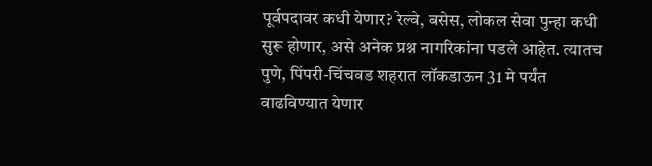पूर्वपदावर कधी येणार? रेल्वे, बसेस, लोकल सेवा पुन्हा कधी सुरू होणार, असे अनेक प्रश्न नागरिकांना पडले आहेत. त्यातच पुणे, पिंपरी-चिंचवड शहरात लॉकडाऊन 31 मे पर्यंत वाढविण्यात येणार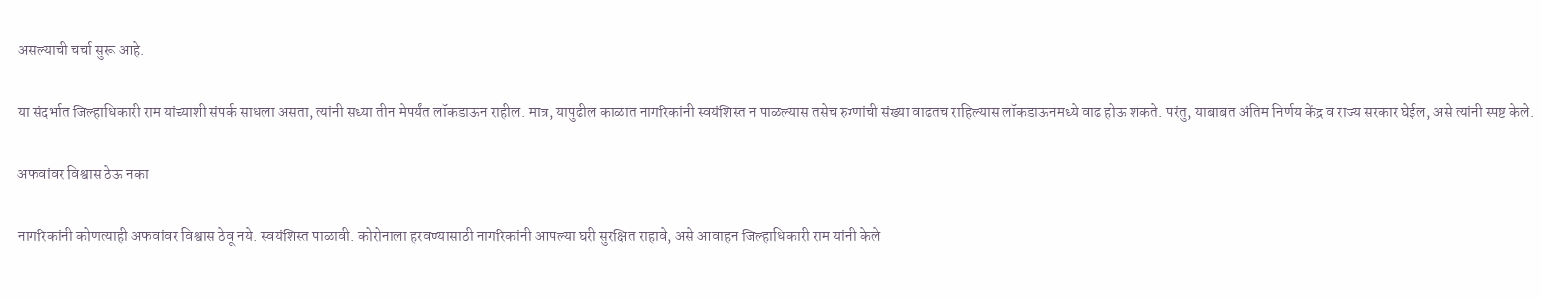असल्याची चर्चा सुरू आहे.

या संदर्भात जिल्हाधिकारी राम यांच्याशी संपर्क साधला असता, त्यांनी सध्या तीन मेपर्यंत लॉकडाऊन राहील. मात्र, यापुढील काळात नागरिकांनी स्वयंशिस्त न पाळल्यास तसेच रुग्णांची संख्या वाढतच राहिल्यास लॉकडाऊनमध्ये वाढ होऊ शकते. परंतु, याबाबत अंतिम निर्णय केंद्र व राज्य सरकार घेईल, असे त्यांनी स्पष्ट केले.

अफवांवर विश्वास ठेऊ नका

नागरिकांनी कोणत्याही अफवांवर विश्वास ठेवू नये. स्वयंशिस्त पाळावी. कोरोनाला हरवण्यासाठी नागरिकांनी आपल्या घरी सुरक्षित राहावे, असे आवाहन जिल्हाधिकारी राम यांनी केले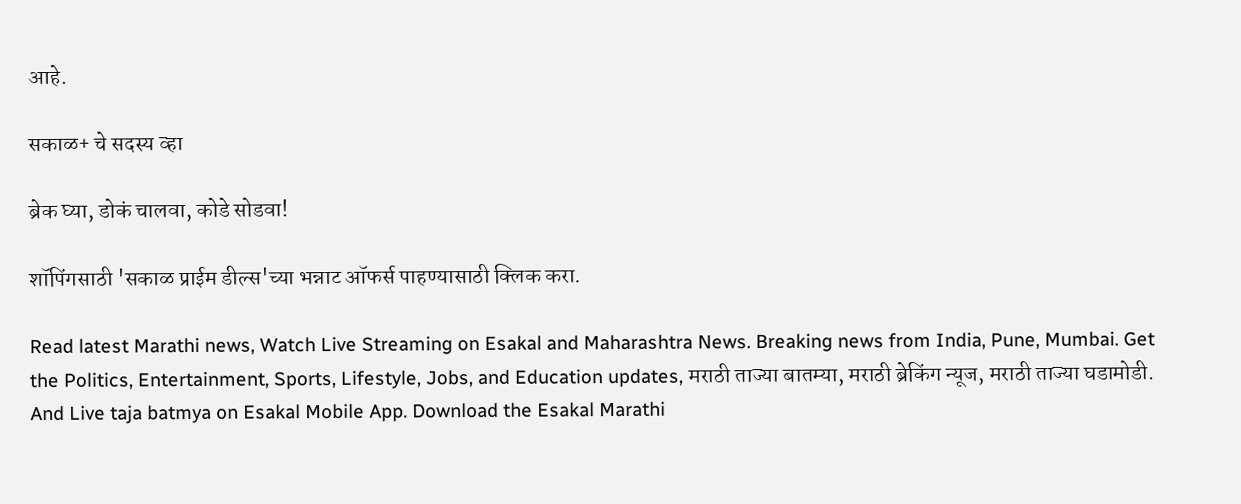आहे.

सकाळ+ चे सदस्य व्हा

ब्रेक घ्या, डोकं चालवा, कोडे सोडवा!

शॉपिंगसाठी 'सकाळ प्राईम डील्स'च्या भन्नाट ऑफर्स पाहण्यासाठी क्लिक करा.

Read latest Marathi news, Watch Live Streaming on Esakal and Maharashtra News. Breaking news from India, Pune, Mumbai. Get the Politics, Entertainment, Sports, Lifestyle, Jobs, and Education updates, मराठी ताज्या बातम्या, मराठी ब्रेकिंग न्यूज, मराठी ताज्या घडामोडी. And Live taja batmya on Esakal Mobile App. Download the Esakal Marathi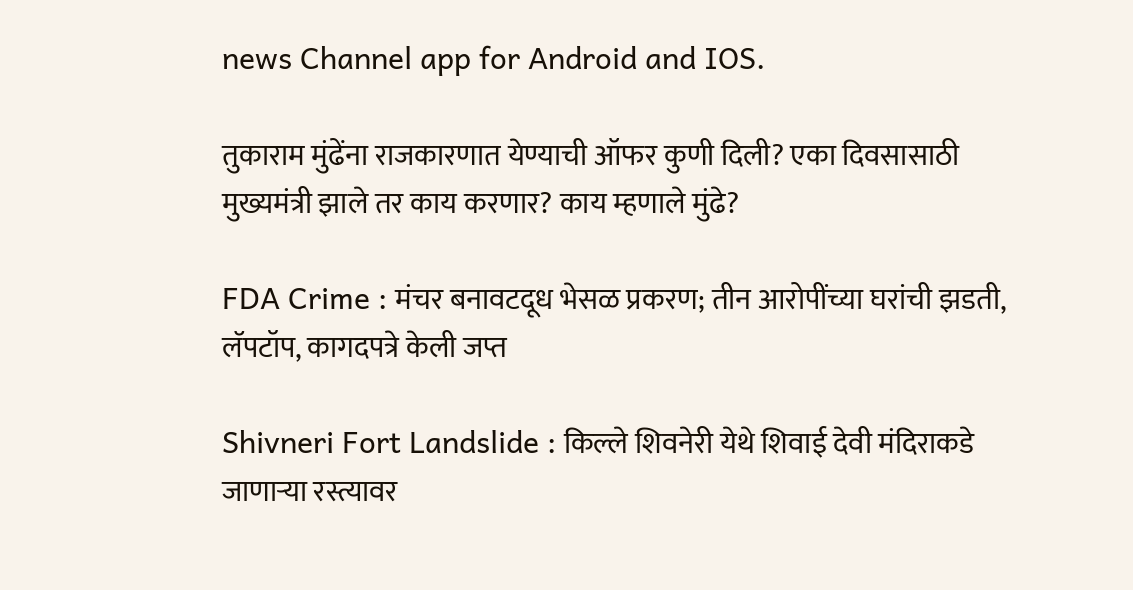news Channel app for Android and IOS.

तुकाराम मुंढेंना राजकारणात येण्याची ऑफर कुणी दिली? एका दिवसासाठी मुख्यमंत्री झाले तर काय करणार? काय म्हणाले मुंढे?

FDA Crime : मंचर बनावटदूध भेसळ प्रकरण; तीन आरोपींच्या घरांची झडती, लॅपटॉप, कागदपत्रे केली जप्त

Shivneri Fort Landslide : किल्ले शिवनेरी येथे शिवाई देवी मंदिराकडे जाणाऱ्या रस्त्यावर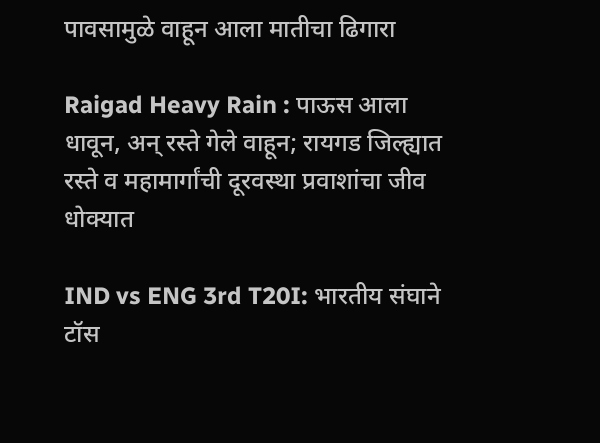पावसामुळे वाहून आला मातीचा ढिगारा

Raigad Heavy Rain : पाऊस आला धावून, अन् रस्ते गेले वाहून; रायगड जिल्ह्यात रस्ते व महामार्गांची दूरवस्था प्रवाशांचा जीव धोक्यात

IND vs ENG 3rd T20I: भारतीय संघाने टॉस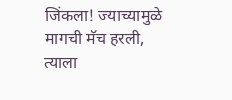जिंकला! ज्याच्यामुळे मागची मॅच हरली, त्याला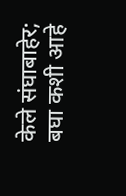केले संघाबाहेर; बघा कशी आहे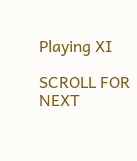Playing XI

SCROLL FOR NEXT